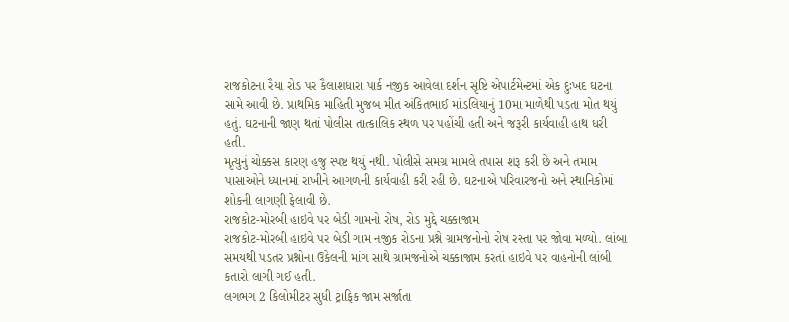રાજકોટના રૈયા રોડ પર કૈલાશધારા પાર્ક નજીક આવેલા દર્શન સૃષ્ટિ એપાર્ટમેન્ટમાં એક દુઃખદ ઘટના સામે આવી છે. પ્રાથમિક માહિતી મુજબ મીત અંકિતભાઈ માંડલિયાનું 10મા માળેથી પડતા મોત થયું હતું. ઘટનાની જાણ થતાં પોલીસ તાત્કાલિક સ્થળ પર પહોંચી હતી અને જરૂરી કાર્યવાહી હાથ ધરી હતી.
મૃત્યુનું ચોક્કસ કારણ હજુ સ્પષ્ટ થયું નથી. પોલીસે સમગ્ર મામલે તપાસ શરૂ કરી છે અને તમામ પાસાઓને ધ્યાનમાં રાખીને આગળની કાર્યવાહી કરી રહી છે. ઘટનાએ પરિવારજનો અને સ્થાનિકોમાં શોકની લાગણી ફેલાવી છે.
રાજકોટ-મોરબી હાઇવે પર બેડી ગામનો રોષ, રોડ મુદ્દે ચક્કાજામ
રાજકોટ-મોરબી હાઇવે પર બેડી ગામ નજીક રોડના પ્રશ્ને ગ્રામજનોનો રોષ રસ્તા પર જોવા મળ્યો. લાંબા સમયથી પડતર પ્રશ્નોના ઉકેલની માંગ સાથે ગ્રામજનોએ ચક્કાજામ કરતાં હાઇવે પર વાહનોની લાંબી કતારો લાગી ગઈ હતી.
લગભગ 2 કિલોમીટર સુધી ટ્રાફિક જામ સર્જાતા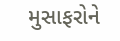મુસાફરોને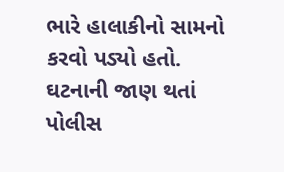ભારે હાલાકીનો સામનો કરવો પડ્યો હતો. ઘટનાની જાણ થતાં પોલીસ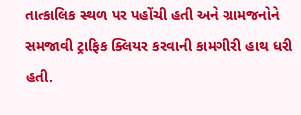તાત્કાલિક સ્થળ પર પહોંચી હતી અને ગ્રામજનોને સમજાવી ટ્રાફિક ક્લિયર કરવાની કામગીરી હાથ ધરી હતી.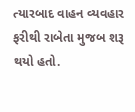ત્યારબાદ વાહન વ્યવહાર ફરીથી રાબેતા મુજબ શરૂ થયો હતો.